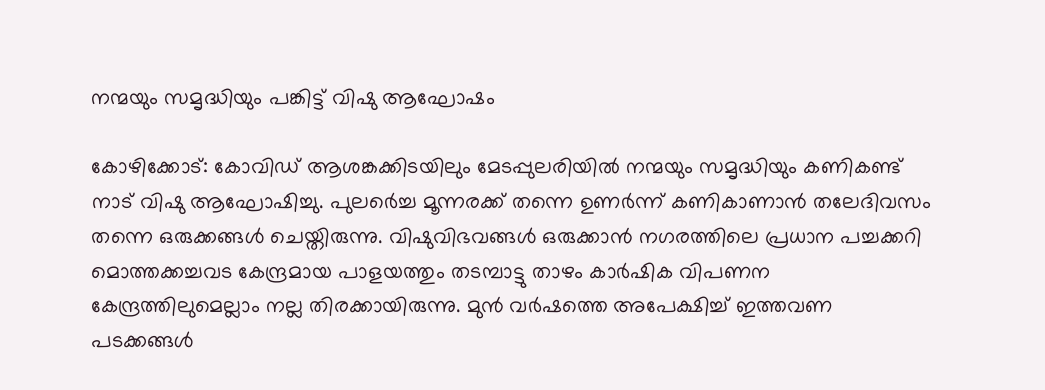നന്മയും സമൃദ്ധിയും പങ്കിട്ട് വിഷു ആഘോഷം

കോഴിക്കോട്: കോവിഡ് ആശങ്കക്കിടയിലും മേടപ്പുലരിയിൽ നന്മയും സമൃദ്ധിയും കണികണ്ട് നാട് വിഷു ആഘോഷിച്ചു. പുലർെച്ച മൂന്നരക്ക് തന്നെ ഉണർന്ന് കണികാണാൻ തലേദിവസം തന്നെ ഒരുക്കങ്ങൾ ചെയ്തിരുന്നു. വിഷുവിഭവങ്ങൾ ഒരുക്കാൻ നഗരത്തിലെ പ്രധാന പച്ചക്കറി മൊത്തക്കച്ചവട കേന്ദ്രമായ പാളയത്തും തടമ്പാട്ടു താഴം കാർഷിക വിപണന കേന്ദ്രത്തിലുമെല്ലാം നല്ല തിരക്കായിരുന്നു. മുൻ വർഷത്തെ അപേക്ഷിച്ച് ഇത്തവണ പടക്കങ്ങൾ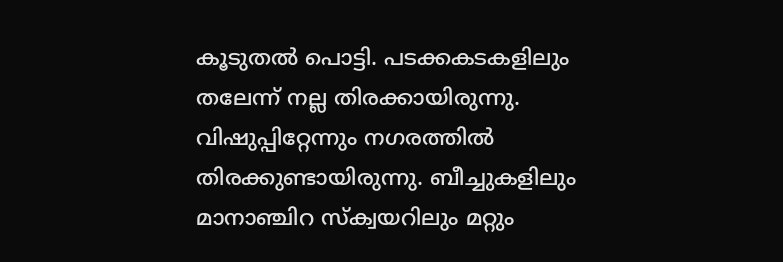കൂടുതൽ പൊട്ടി. പടക്കകടകളിലും തലേന്ന് നല്ല തിരക്കായിരുന്നു. വിഷുപ്പിറ്റേന്നും നഗരത്തിൽ തിരക്കുണ്ടായിരുന്നു. ബീച്ചുകളിലും മാനാഞ്ചിറ സ്ക്വയറിലും മറ്റും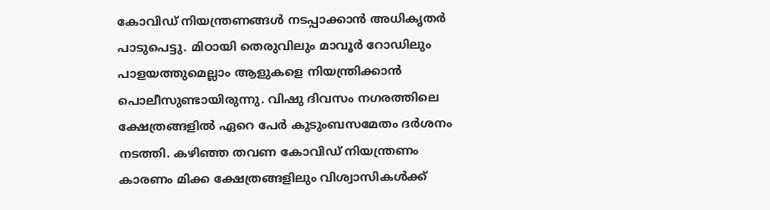കോവിഡ് നിയന്ത്രണങ്ങൾ നടപ്പാക്കാൻ അധികൃതർ പാടുപെട്ടു. മിഠായി തെരുവിലും മാവൂർ റോഡിലും പാളയത്തുമെല്ലാം ആളുകളെ നിയന്ത്രിക്കാൻ പൊലീസുണ്ടായിരുന്നു. വിഷു ദിവസം നഗരത്തിലെ ക്ഷേത്രങ്ങളിൽ ഏറെ പേർ കുടുംബസമേതം ദർശനം നടത്തി. കഴിഞ്ഞ തവണ കോവിഡ് നിയന്ത്രണം കാരണം മിക്ക ക്ഷേത്രങ്ങളിലും വിശ്വാസികൾക്ക്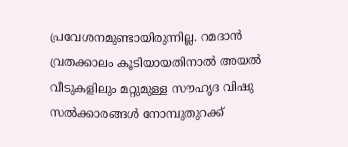പ്രവേശനമുണ്ടായിരുന്നില്ല. റമദാൻ വ്രതക്കാലം കൂടിയായതിനാൽ അയൽ വീടുകളിലും മറ്റുമുള്ള സൗഹൃദ വിഷു സൽക്കാരങ്ങൾ നോമ്പുതുറക്ക്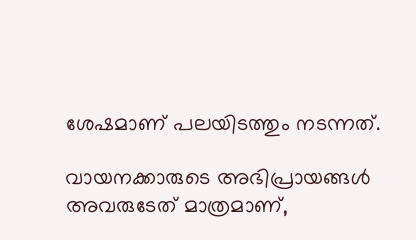ശേഷമാണ് പലയിടത്തും നടന്നത്.

വായനക്കാരുടെ അഭിപ്രായങ്ങള്‍ അവരുടേത് മാത്രമാണ്,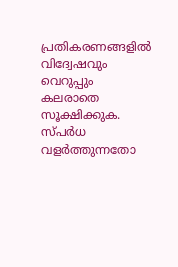പ്രതികരണങ്ങളിൽ വിദ്വേഷവും വെറുപ്പും കലരാതെ സൂക്ഷിക്കുക. സ്പർധ വളർത്തുന്നതോ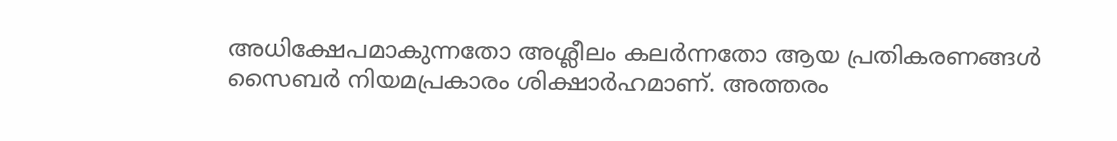അധിക്ഷേപമാകുന്നതോ അശ്ലീലം കലർന്നതോ ആയ പ്രതികരണങ്ങൾ സൈബർ നിയമപ്രകാരം ശിക്ഷാർഹമാണ്. അത്തരം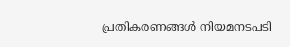പ്രതികരണങ്ങൾ നിയമനടപടി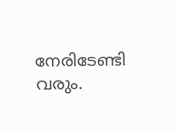നേരിടേണ്ടി വരും.